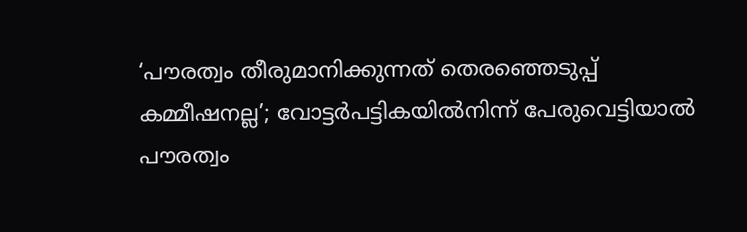‘പൗരത്വം തീരുമാനിക്കുന്നത് തെരഞ്ഞെടുപ്പ് കമ്മീഷനല്ല’; വോട്ടര്‍പട്ടികയില്‍നിന്ന് പേരുവെട്ടിയാല്‍ പൗരത്വം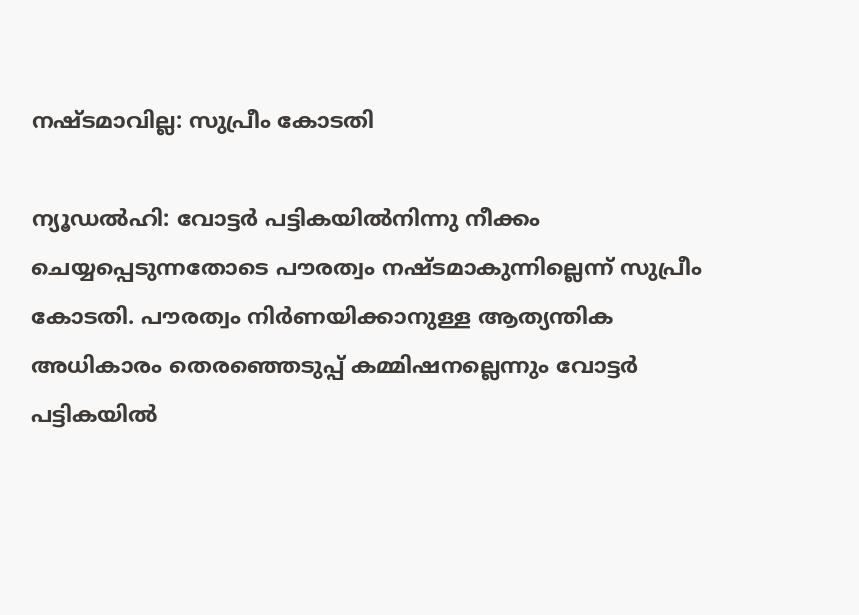നഷ്ടമാവില്ല: സുപ്രീം കോടതി

ന്യൂഡല്‍ഹി: വോട്ടര്‍ പട്ടികയില്‍നിന്നു നീക്കം ചെയ്യപ്പെടുന്നതോടെ പൗരത്വം നഷ്ടമാകുന്നില്ലെന്ന് സുപ്രീം കോടതി. പൗരത്വം നിര്‍ണയിക്കാനുള്ള ആത്യന്തിക അധികാരം തെരഞ്ഞെടുപ്പ് കമ്മിഷനല്ലെന്നും വോട്ടര്‍ പട്ടികയില്‍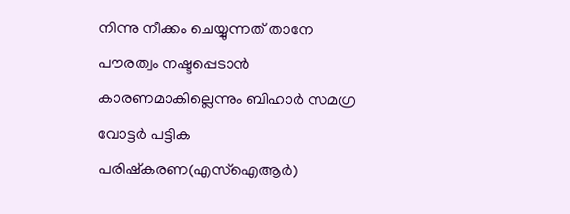നിന്നു നീക്കം ചെയ്യുന്നത് താനേ പൗരത്വം നഷ്ടപ്പെടാന്‍ കാരണമാകില്ലെന്നും ബിഹാര്‍ സമഗ്ര വോട്ടര്‍ പട്ടിക പരിഷ്‌കരണ(എസ്‌ഐആര്‍)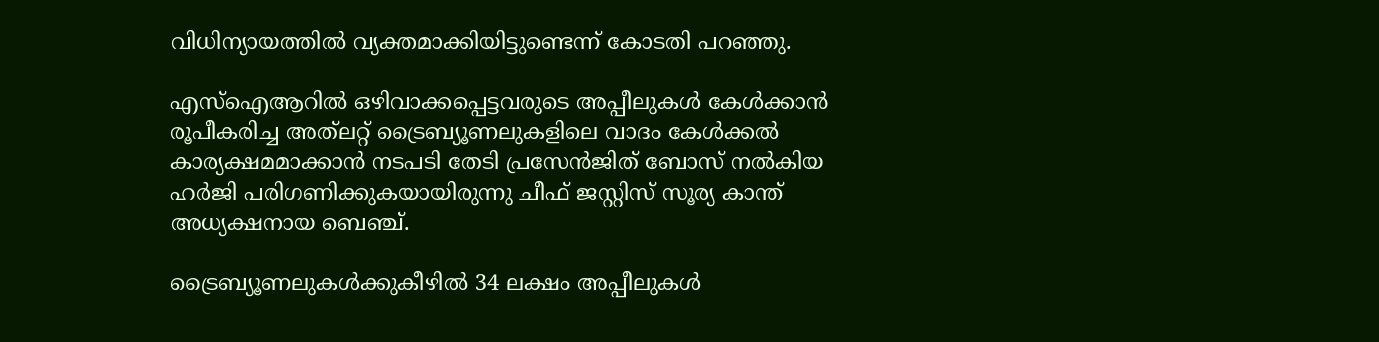വിധിന്യായത്തില്‍ വ്യക്തമാക്കിയിട്ടുണ്ടെന്ന് കോടതി പറഞ്ഞു.

എസ്‌ഐആറില്‍ ഒഴിവാക്കപ്പെട്ടവരുടെ അപ്പീലുകള്‍ കേള്‍ക്കാന്‍ രൂപീകരിച്ച അത്‌ലറ്റ് ട്രൈബ്യൂണലുകളിലെ വാദം കേള്‍ക്കല്‍ കാര്യക്ഷമമാക്കാന്‍ നടപടി തേടി പ്രസേന്‍ജിത് ബോസ് നല്‍കിയ ഹര്‍ജി പരിഗണിക്കുകയായിരുന്നു ചീഫ് ജസ്റ്റിസ് സൂര്യ കാന്ത് അധ്യക്ഷനായ ബെഞ്ച്.

ട്രൈബ്യൂണലുകള്‍ക്കുകീഴില്‍ 34 ലക്ഷം അപ്പീലുകള്‍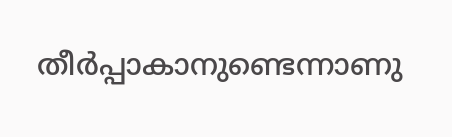തീര്‍പ്പാകാനുണ്ടെന്നാണു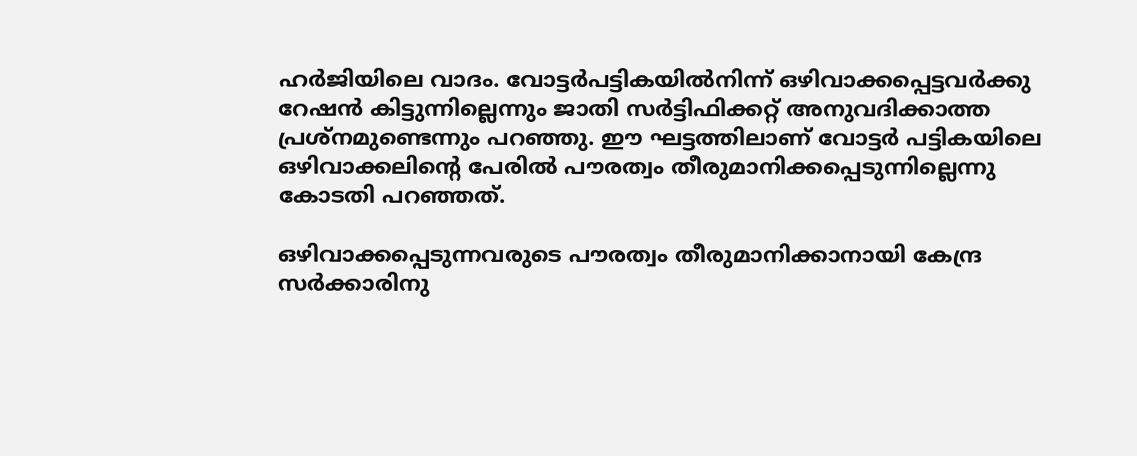ഹര്‍ജിയിലെ വാദം. വോട്ടര്‍പട്ടികയില്‍നിന്ന് ഒഴിവാക്കപ്പെട്ടവര്‍ക്കു റേഷന്‍ കിട്ടുന്നില്ലെന്നും ജാതി സര്‍ട്ടിഫിക്കറ്റ് അനുവദിക്കാത്ത പ്രശ്‌നമുണ്ടെന്നും പറഞ്ഞു. ഈ ഘട്ടത്തിലാണ് വോട്ടര്‍ പട്ടികയിലെ ഒഴിവാക്കലിന്റെ പേരില്‍ പൗരത്വം തീരുമാനിക്കപ്പെടുന്നില്ലെന്നു കോടതി പറഞ്ഞത്.

ഒഴിവാക്കപ്പെടുന്നവരുടെ പൗരത്വം തീരുമാനിക്കാനായി കേന്ദ്ര സര്‍ക്കാരിനു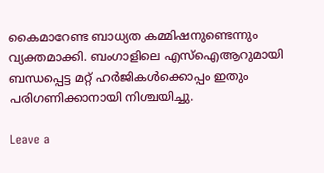കൈമാറേണ്ട ബാധ്യത കമ്മിഷനുണ്ടെന്നും വ്യക്തമാക്കി. ബംഗാളിലെ എസ്‌ഐആറുമായി ബന്ധപ്പെട്ട മറ്റ് ഹര്‍ജികള്‍ക്കൊപ്പം ഇതും പരിഗണിക്കാനായി നിശ്ചയിച്ചു.

Leave a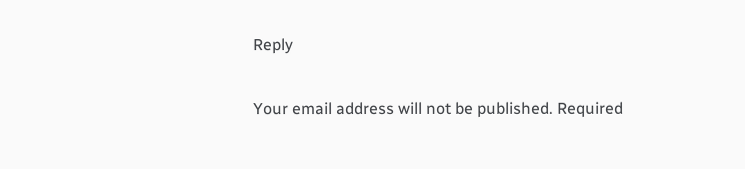Reply

Your email address will not be published. Required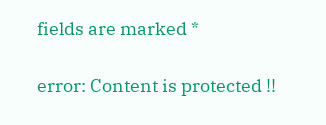fields are marked *

error: Content is protected !!